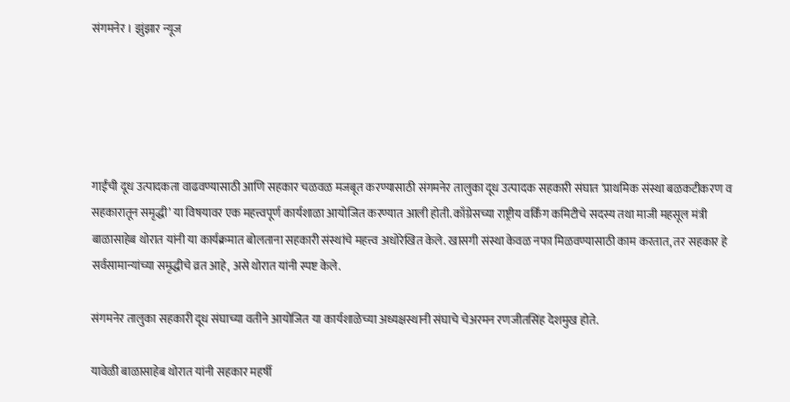संगमनेर । झुंझार न्यूज





गाईंची दूध उत्पादकता वाढवण्यासाठी आणि सहकार चळवळ मजबूत करण्यासाठी संगमनेर तालुका दूध उत्पादक सहकारी संघात ‘प्राथमिक संस्था बळकटीकरण व सहकारातून समृद्धी’ या विषयावर एक महत्त्वपूर्ण कार्यशाळा आयोजित करण्यात आली होती. काँग्रेसच्या राष्ट्रीय वर्किंग कमिटीचे सदस्य तथा माजी महसूल मंत्री बाळासाहेब थोरात यांनी या कार्यक्रमात बोलताना सहकारी संस्थांचे महत्त्व अधोरेखित केले. खासगी संस्था केवळ नफा मिळवण्यासाठी काम करतात, तर सहकार हे सर्वसामान्यांच्या समृद्धीचे व्रत आहे, असे थोरात यांनी स्पष्ट केले.

संगमनेर तालुका सहकारी दूध संघाच्या वतीने आयोजित या कार्यशाळेच्या अध्यक्षस्थानी संघाचे चेअरमन रणजीतसिंह देशमुख होते.

यावेळी बाळासाहेब थोरात यांनी सहकार महर्षी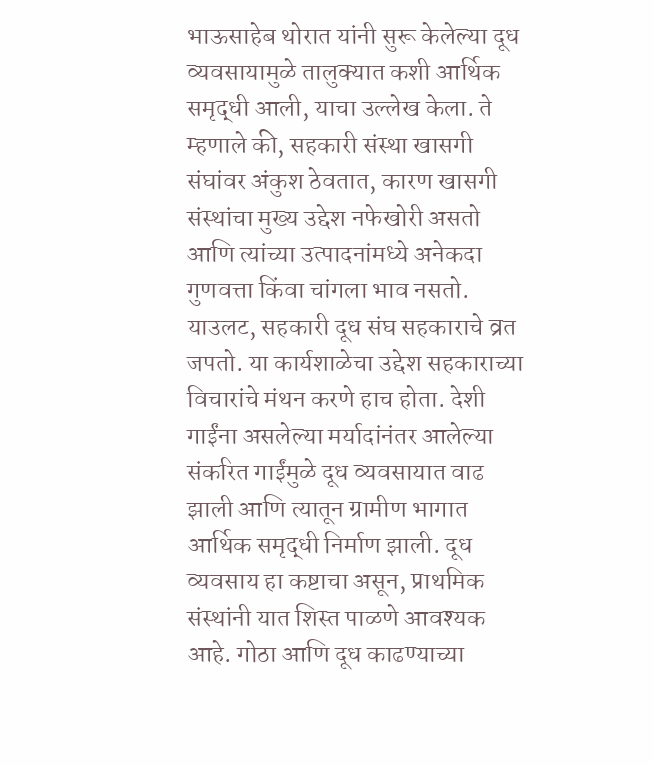भाऊसाहेब थोरात यांनी सुरू केलेल्या दूध व्यवसायामुळे तालुक्यात कशी आर्थिक समृद्धी आली, याचा उल्लेख केला. ते म्हणाले की, सहकारी संस्था खासगी संघांवर अंकुश ठेवतात, कारण खासगी संस्थांचा मुख्य उद्देश नफेखोरी असतो आणि त्यांच्या उत्पादनांमध्ये अनेकदा गुणवत्ता किंवा चांगला भाव नसतो. याउलट, सहकारी दूध संघ सहकाराचे व्रत जपतो. या कार्यशाळेचा उद्देश सहकाराच्या विचारांचे मंथन करणे हाच होता. देशी गाईंना असलेल्या मर्यादांनंतर आलेल्या संकरित गाईंमुळे दूध व्यवसायात वाढ झाली आणि त्यातून ग्रामीण भागात आर्थिक समृद्धी निर्माण झाली. दूध व्यवसाय हा कष्टाचा असून, प्राथमिक संस्थांनी यात शिस्त पाळणे आवश्यक आहे. गोठा आणि दूध काढण्याच्या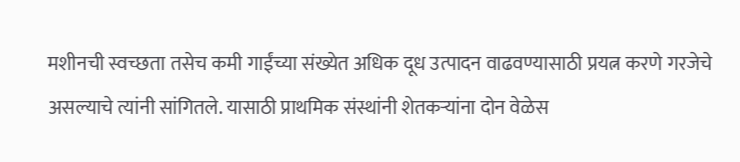मशीनची स्वच्छता तसेच कमी गाईंच्या संख्येत अधिक दूध उत्पादन वाढवण्यासाठी प्रयत्न करणे गरजेचे असल्याचे त्यांनी सांगितले. यासाठी प्राथमिक संस्थांनी शेतकऱ्यांना दोन वेळेस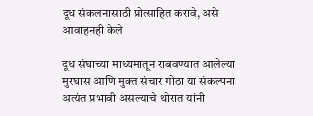दूध संकलनासाठी प्रोत्साहित करावे, असे आवाहनही केले

दूध संघाच्या माध्यमातून राबवण्यात आलेल्या मुरघास आणि मुक्त संचार गोठा या संकल्पना अत्यंत प्रभावी असल्याचे थोरात यांनी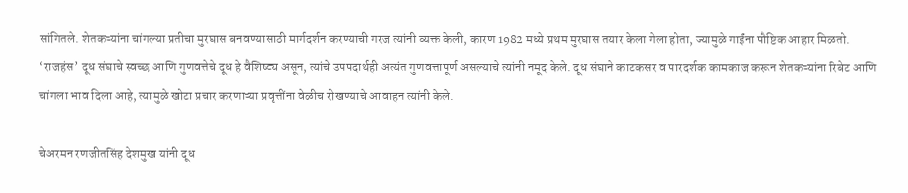सांगितले. शेतकऱ्यांना चांगल्या प्रतीचा मुरघास बनवण्यासाठी मार्गदर्शन करण्याची गरज त्यांनी व्यक्त केली, कारण 1982 मध्ये प्रथम मुरघास तयार केला गेला होता, ज्यामुळे गाईंना पौष्टिक आहार मिळतो. ‘राजहंस’ दूध संघाचे स्वच्छ आणि गुणवत्तेचे दूध हे वैशिष्ट्य असून, त्यांचे उपपदार्थही अत्यंत गुणवत्तापूर्ण असल्याचे त्यांनी नमूद केले. दूध संघाने काटकसर व पारदर्शक कामकाज करून शेतकऱ्यांना रिबेट आणि चांगला भाव दिला आहे, त्यामुळे खोटा प्रचार करणाऱ्या प्रवृत्तींना वेळीच रोखण्याचे आवाहन त्यांनी केले.

चेअरमन रणजीतसिंह देशमुख यांनी दूध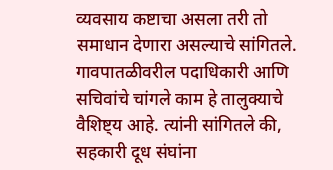व्यवसाय कष्टाचा असला तरी तो समाधान देणारा असल्याचे सांगितले. गावपातळीवरील पदाधिकारी आणि सचिवांचे चांगले काम हे तालुक्याचे वैशिष्ट्य आहे. त्यांनी सांगितले की, सहकारी दूध संघांना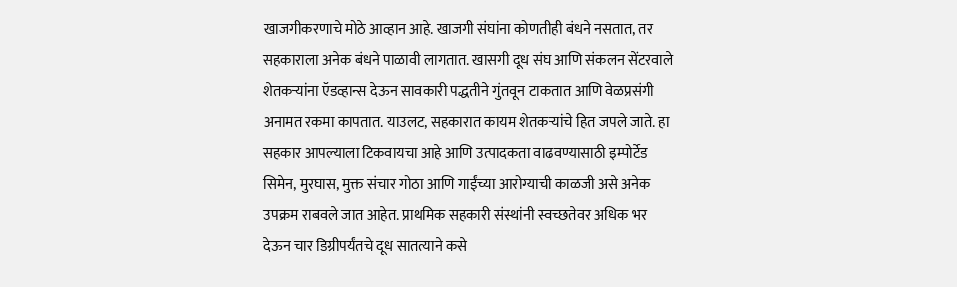खाजगीकरणाचे मोठे आव्हान आहे. खाजगी संघांना कोणतीही बंधने नसतात, तर सहकाराला अनेक बंधने पाळावी लागतात. खासगी दूध संघ आणि संकलन सेंटरवाले शेतकऱ्यांना ऍडव्हान्स देऊन सावकारी पद्धतीने गुंतवून टाकतात आणि वेळप्रसंगी अनामत रकमा कापतात. याउलट, सहकारात कायम शेतकऱ्यांचे हित जपले जाते. हा सहकार आपल्याला टिकवायचा आहे आणि उत्पादकता वाढवण्यासाठी इम्पोर्टेड सिमेन, मुरघास, मुक्त संचार गोठा आणि गाईंच्या आरोग्याची काळजी असे अनेक उपक्रम राबवले जात आहेत. प्राथमिक सहकारी संस्थांनी स्वच्छतेवर अधिक भर देऊन चार डिग्रीपर्यंतचे दूध सातत्याने कसे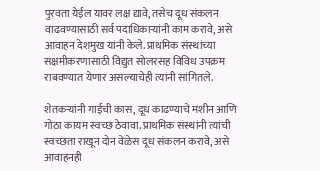पुरवता येईल यावर लक्ष द्यावे, तसेच दूध संकलन वाढवण्यासाठी सर्व पदाधिकाऱ्यांनी काम करावे, असे आवाहन देशमुख यांनी केले. प्राथमिक संस्थांच्या सक्षमीकरणासाठी विद्युत सोलरसह विविध उपक्रम राबवण्यात येणार असल्याचेही त्यांनी सांगितले.

शेतकऱ्यांनी गाईची कास, दूध काढण्याचे मशीन आणि गोठा कायम स्वच्छ ठेवावा. प्राथमिक संस्थांनी त्यांची स्वच्छता राखून दोन वेळेस दूध संकलन करावे, असे आवाहनही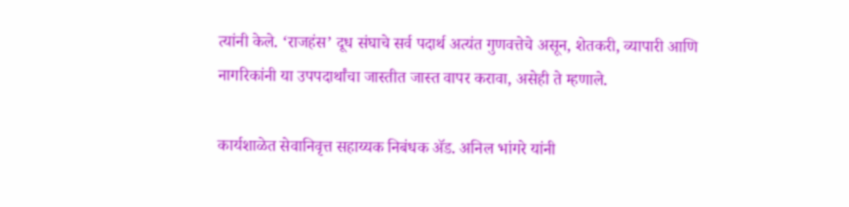त्यांनी केले. ‘राजहंस’ दूध संघाचे सर्व पदार्थ अत्यंत गुणवत्तेचे असून, शेतकरी, व्यापारी आणि नागरिकांनी या उपपदार्थांचा जास्तीत जास्त वापर करावा, असेही ते म्हणाले.

कार्यशाळेत सेवानिवृत्त सहाय्यक निबंधक ॲड. अनिल भांगरे यांनी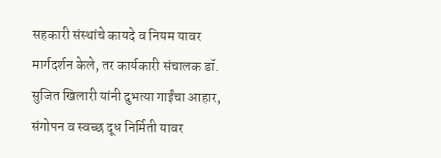सहकारी संस्थांचे कायदे व नियम यावर मार्गदर्शन केले, तर कार्यकारी संचालक डॉ. सुजित खिलारी यांनी दुभत्या गाईंचा आहार, संगोपन व स्वच्छ दूध निर्मिती यावर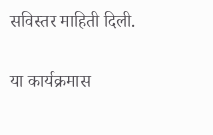सविस्तर माहिती दिली.

या कार्यक्रमास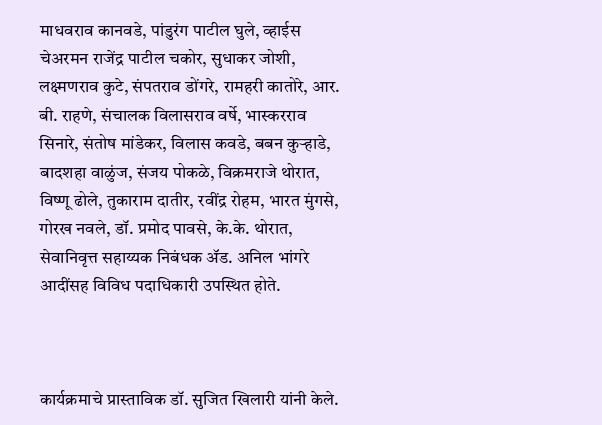माधवराव कानवडे, पांडुरंग पाटील घुले, व्हाईस चेअरमन राजेंद्र पाटील चकोर, सुधाकर जोशी, लक्ष्मणराव कुटे, संपतराव डोंगरे, रामहरी कातोरे, आर. बी. राहणे, संचालक विलासराव वर्षे, भास्करराव सिनारे, संतोष मांडेकर, विलास कवडे, बबन कुऱ्हाडे, बादशहा वाळुंज, संजय पोकळे, विक्रमराजे थोरात, विष्णू ढोले, तुकाराम दातीर, रवींद्र रोहम, भारत मुंगसे, गोरख नवले, डॉ. प्रमोद पावसे, के.के. थोरात, सेवानिवृत्त सहाय्यक निबंधक ॲड. अनिल भांगरे आदींसह विविध पदाधिकारी उपस्थित होते.



कार्यक्रमाचे प्रास्ताविक डॉ. सुजित खिलारी यांनी केले.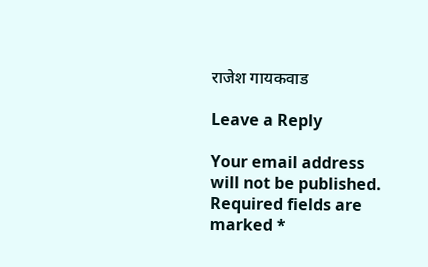राजेश गायकवाड

Leave a Reply

Your email address will not be published. Required fields are marked *